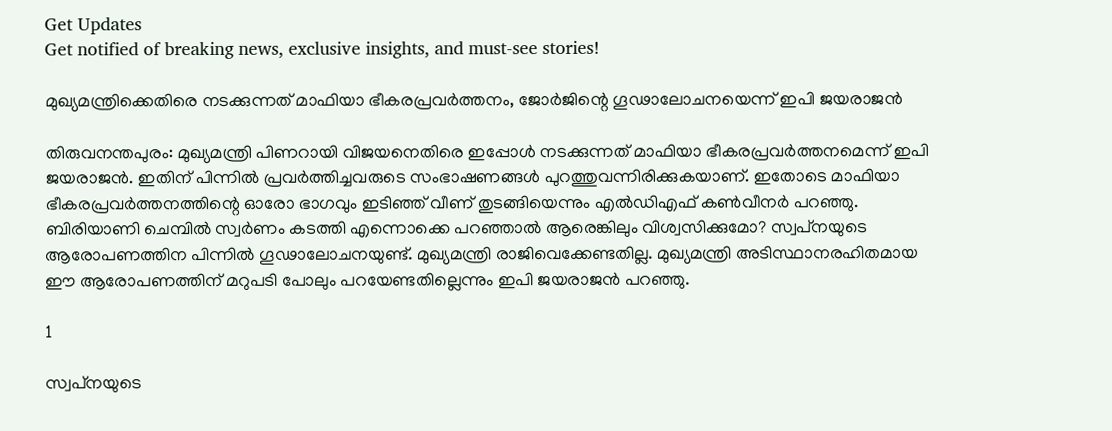Get Updates
Get notified of breaking news, exclusive insights, and must-see stories!

മുഖ്യമന്ത്രിക്കെതിരെ നടക്കുന്നത് മാഫിയാ ഭീകരപ്രവര്‍ത്തനം, ജോര്‍ജിന്റെ ഗൂഢാലോചനയെന്ന് ഇപി ജയരാജന്‍

തിരുവനന്തപുരം: മുഖ്യമന്ത്രി പിണറായി വിജയനെതിരെ ഇപ്പോള്‍ നടക്കുന്നത് മാഫിയാ ഭീകരപ്രവര്‍ത്തനമെന്ന് ഇപി ജയരാജന്‍. ഇതിന് പിന്നില്‍ പ്രവര്‍ത്തിച്ചവരുടെ സംഭാഷണങ്ങള്‍ പുറത്തുവന്നിരിക്കുകയാണ്. ഇതോടെ മാഫിയാ ഭീകരപ്രവര്‍ത്തനത്തിന്റെ ഓരോ ഭാഗവും ഇടിഞ്ഞ് വീണ് തുടങ്ങിയെന്നും എല്‍ഡിഎഫ് കണ്‍വീനര്‍ പറഞ്ഞു. ബിരിയാണി ചെമ്പില്‍ സ്വര്‍ണം കടത്തി എന്നൊക്കെ പറഞ്ഞാല്‍ ആരെങ്കിലും വിശ്വസിക്കുമോ? സ്വപ്‌നയുടെ ആരോപണത്തിന പിന്നില്‍ ഗൂഢാലോചനയുണ്ട്. മുഖ്യമന്ത്രി രാജിവെക്കേണ്ടതില്ല. മുഖ്യമന്ത്രി അടിസ്ഥാനരഹിതമായ ഈ ആരോപണത്തിന് മറുപടി പോലും പറയേണ്ടതില്ലെന്നും ഇപി ജയരാജന്‍ പറഞ്ഞു.

1

സ്വപ്‌നയുടെ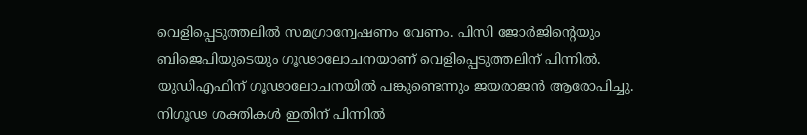വെളിപ്പെടുത്തലില്‍ സമഗ്രാന്വേഷണം വേണം. പിസി ജോര്‍ജിന്റെയും ബിജെപിയുടെയും ഗൂഢാലോചനയാണ് വെളിപ്പെടുത്തലിന് പിന്നില്‍. യുഡിഎഫിന് ഗൂഢാലോചനയില്‍ പങ്കുണ്ടെന്നും ജയരാജന്‍ ആരോപിച്ചു. നിഗൂഢ ശക്തികള്‍ ഇതിന് പിന്നില്‍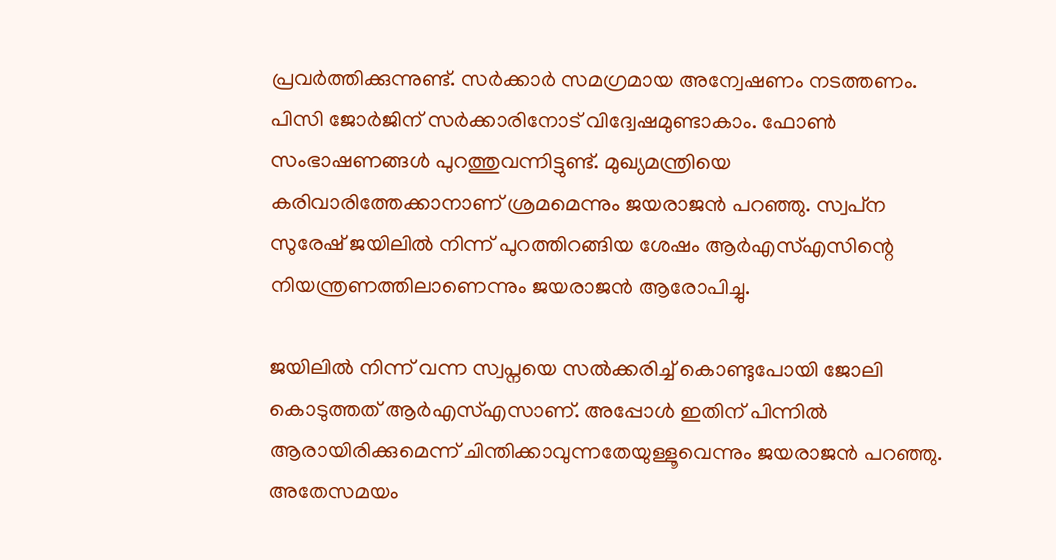പ്രവര്‍ത്തിക്കുന്നുണ്ട്. സര്‍ക്കാര്‍ സമഗ്രമായ അന്വേഷണം നടത്തണം. പിസി ജോര്‍ജിന് സര്‍ക്കാരിനോട് വിദ്വേഷമുണ്ടാകാം. ഫോണ്‍ സംഭാഷണങ്ങള്‍ പുറത്തുവന്നിട്ടുണ്ട്. മുഖ്യമന്ത്രിയെ കരിവാരിത്തേക്കാനാണ് ശ്രമമെന്നും ജയരാജന്‍ പറഞ്ഞു. സ്വപ്‌ന സുരേഷ് ജയിലില്‍ നിന്ന് പുറത്തിറങ്ങിയ ശേഷം ആര്‍എസ്എസിന്റെ നിയന്ത്രണത്തിലാണെന്നും ജയരാജന്‍ ആരോപിച്ചു.

ജയിലില്‍ നിന്ന് വന്ന സ്വപ്നയെ സല്‍ക്കരിച്ച് കൊണ്ടുപോയി ജോലി കൊടുത്തത് ആര്‍എസ്എസാണ്. അപ്പോള്‍ ഇതിന് പിന്നില്‍ ആരായിരിക്കുമെന്ന് ചിന്തിക്കാവുന്നതേയുള്ളൂവെന്നും ജയരാജന്‍ പറഞ്ഞു. അതേസമയം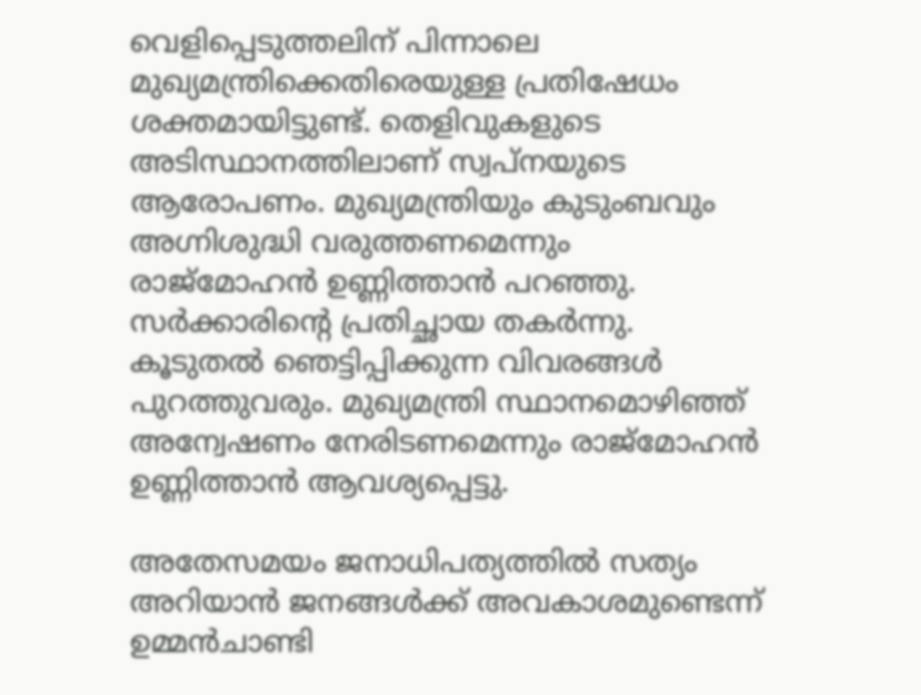വെളിപ്പെടുത്തലിന് പിന്നാലെ മുഖ്യമന്ത്രിക്കെതിരെയുള്ള പ്രതിഷേധം ശക്തമായിട്ടുണ്ട്. തെളിവുകളുടെ അടിസ്ഥാനത്തിലാണ് സ്വപ്‌നയുടെ ആരോപണം. മുഖ്യമന്ത്രിയും കുടുംബവും അഗ്നിശുദ്ധി വരുത്തണമെന്നും രാജ്‌മോഹന്‍ ഉണ്ണിത്താന്‍ പറഞ്ഞു. സര്‍ക്കാരിന്റെ പ്രതിച്ഛായ തകര്‍ന്നു. കൂടുതല്‍ ഞെട്ടിപ്പിക്കുന്ന വിവരങ്ങള്‍ പുറത്തുവരും. മുഖ്യമന്ത്രി സ്ഥാനമൊഴിഞ്ഞ് അന്വേഷണം നേരിടണമെന്നും രാജ്‌മോഹന്‍ ഉണ്ണിത്താന്‍ ആവശ്യപ്പെട്ടു.

അതേസമയം ജനാധിപത്യത്തില്‍ സത്യം അറിയാന്‍ ജനങ്ങള്‍ക്ക് അവകാശമുണ്ടെന്ന് ഉമ്മന്‍ചാണ്ടി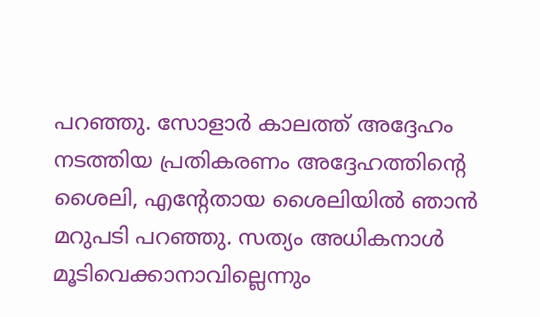പറഞ്ഞു. സോളാര്‍ കാലത്ത് അദ്ദേഹം നടത്തിയ പ്രതികരണം അദ്ദേഹത്തിന്റെ ശൈലി, എന്റേതായ ശൈലിയില്‍ ഞാന്‍ മറുപടി പറഞ്ഞു. സത്യം അധികനാള്‍ മൂടിവെക്കാനാവില്ലെന്നും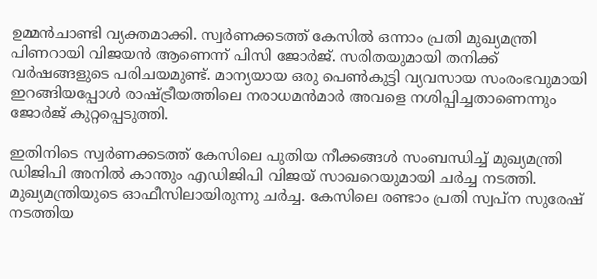ഉമ്മന്‍ചാണ്ടി വ്യക്തമാക്കി. സ്വര്‍ണക്കടത്ത് കേസില്‍ ഒന്നാം പ്രതി മുഖ്യമന്ത്രി പിണറായി വിജയന്‍ ആണെന്ന് പിസി ജോര്‍ജ്. സരിതയുമായി തനിക്ക് വര്‍ഷങ്ങളുടെ പരിചയമുണ്ട്. മാന്യയായ ഒരു പെണ്‍കുട്ടി വ്യവസായ സംരംഭവുമായി ഇറങ്ങിയപ്പോള്‍ രാഷ്ട്രീയത്തിലെ നരാധമന്‍മാര്‍ അവളെ നശിപ്പിച്ചതാണെന്നും ജോര്‍ജ് കുറ്റപ്പെടുത്തി.

ഇതിനിടെ സ്വര്‍ണക്കടത്ത് കേസിലെ പുതിയ നീക്കങ്ങള്‍ സംബന്ധിച്ച് മുഖ്യമന്ത്രി ഡിജിപി അനില്‍ കാന്തും എഡിജിപി വിജയ് സാഖറെയുമായി ചര്‍ച്ച നടത്തി. മുഖ്യമന്ത്രിയുടെ ഓഫീസിലായിരുന്നു ചര്‍ച്ച. കേസിലെ രണ്ടാം പ്രതി സ്വപ്‌ന സുരേഷ് നടത്തിയ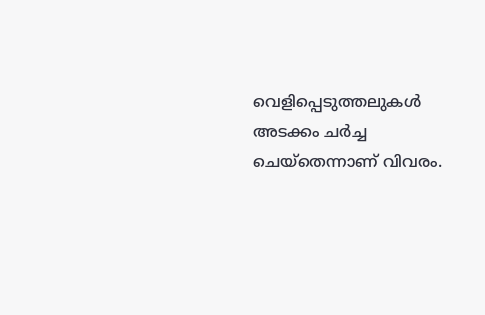വെളിപ്പെടുത്തലുകള്‍ അടക്കം ചര്‍ച്ച ചെയ്‌തെന്നാണ് വിവരം.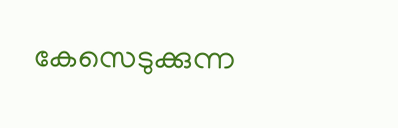കേസെടുക്കുന്ന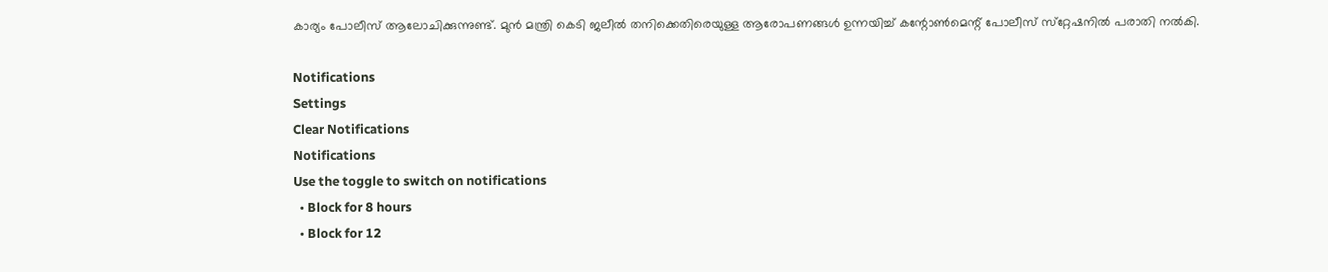കാര്യം പോലീസ് ആലോചിക്കുന്നുണ്ട്. മുന്‍ മന്ത്രി കെടി ജലീല്‍ തനിക്കെതിരെയുള്ള ആരോപണങ്ങള്‍ ഉന്നയിച്ച് കന്റോണ്‍മെന്റ് പോലീസ് സ്‌റ്റേഷനില്‍ പരാതി നല്‍കി.

Notifications
Settings
Clear Notifications
Notifications
Use the toggle to switch on notifications
  • Block for 8 hours
  • Block for 12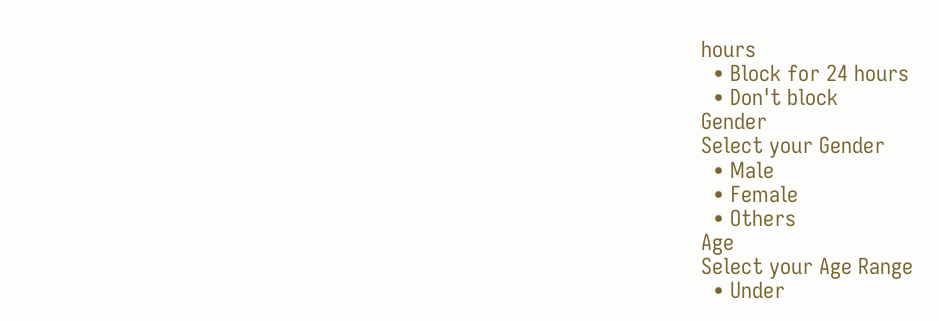hours
  • Block for 24 hours
  • Don't block
Gender
Select your Gender
  • Male
  • Female
  • Others
Age
Select your Age Range
  • Under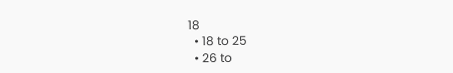18
  • 18 to 25
  • 26 to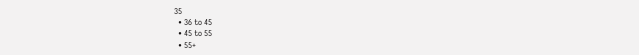35
  • 36 to 45
  • 45 to 55
  • 55+